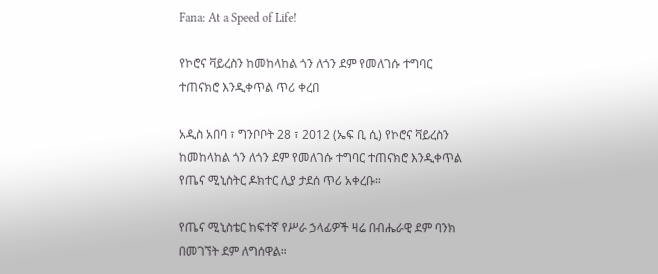Fana: At a Speed of Life!

የኮሮና ቫይረስን ከመከላከል ጎን ለጎን ደም የመለገሱ ተግባር ተጠናክሮ እንዲቀጥል ጥሪ ቀረበ

አዲስ አበባ ፣ ግንቦቦት 28 ፣ 2012 (ኤፍ ቢ ሲ) የኮሮና ቫይረስን ከመከላከል ጎን ለጎን ደም የመለገሱ ተግባር ተጠናክሮ እንዲቀጥል የጤና ሚኒስትር ዶክተር ሊያ ታደሰ ጥሪ አቀረቡ።

የጤና ሚኒስቴር ከፍተኛ የሥራ ኃላፊዎች ዛሬ በብሔራዊ ደም ባንክ በመገኘት ደም ለግሰዋል።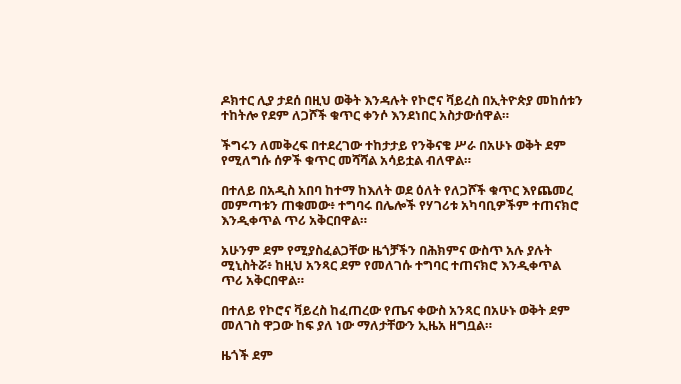ዶክተር ሊያ ታደሰ በዚህ ወቅት እንዳሉት የኮሮና ቫይረስ በኢትዮጵያ መከሰቱን ተከትሎ የደም ለጋሾች ቁጥር ቀንሶ እንደነበር አስታውሰዋል።

ችግሩን ለመቅረፍ በተደረገው ተከታታይ የንቅናቄ ሥራ በአሁኑ ወቅት ደም የሚለግሱ ሰዎች ቁጥር መሻሻል አሳይቷል ብለዋል።

በተለይ በአዲስ አበባ ከተማ ከእለት ወደ ዕለት የለጋሾች ቁጥር እየጨመረ መምጣቱን ጠቁመው፥ ተግባሩ በሌሎች የሃገሪቱ አካባቢዎችም ተጠናክሮ እንዲቀጥል ጥሪ አቅርበዋል።

አሁንም ደም የሚያስፈልጋቸው ዜጎቻችን በሕክምና ውስጥ አሉ ያሉት ሚኒስትሯ፥ ከዚህ አንጻር ደም የመለገሱ ተግባር ተጠናክሮ እንዲቀጥል ጥሪ አቅርበዋል።

በተለይ የኮሮና ቫይረስ ከፈጠረው የጤና ቀውስ አንጻር በአሁኑ ወቅት ደም መለገስ ዋጋው ከፍ ያለ ነው ማለታቸውን ኢዜአ ዘግቧል።

ዜጎች ደም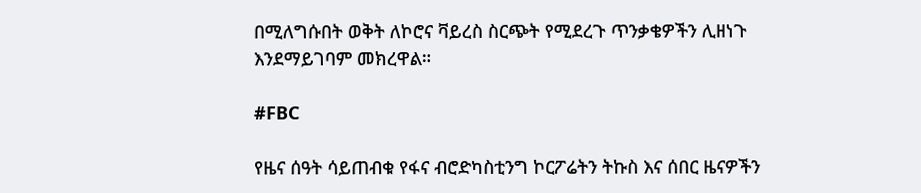በሚለግሱበት ወቅት ለኮሮና ቫይረስ ስርጭት የሚደረጉ ጥንቃቄዎችን ሊዘነጉ እንደማይገባም መክረዋል።

#FBC

የዜና ሰዓት ሳይጠብቁ የፋና ብሮድካስቲንግ ኮርፖሬትን ትኩስ እና ሰበር ዜናዎችን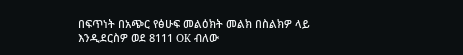በፍጥነት በአጭር የፅሁፍ መልዕክት መልክ በስልክዎ ላይ እንዲደርስዎ ወደ 8111 OK ብለው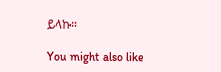ይላኩ።

You might also like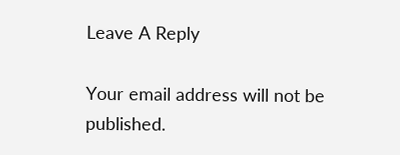Leave A Reply

Your email address will not be published.